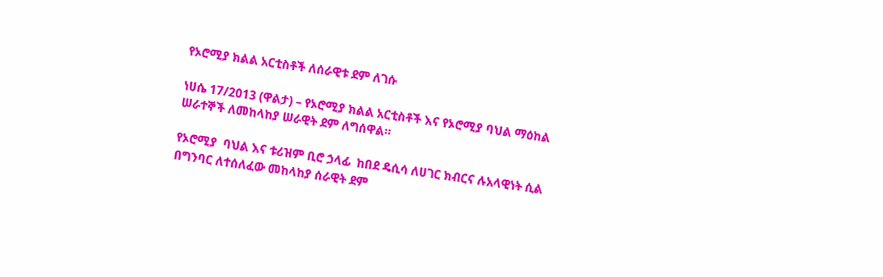የኦሮሚያ ክልል አርቲስቶች ለሰራዊቱ ደም ለገሱ

ነሀሴ 17/2013 (ዋልታ) – የኦሮሚያ ክልል አርቲስቶች እና የኦሮሚያ ባህል ማዕከል ሠራተኞች ለመከላከያ ሠራዊት ደም ለግሰዋል።

የኦሮሚያ  ባህል እና ቱሪዝም ቢሮ ኃላፊ  ከበደ ዴሲሳ ለሀገር ክብርና ሉአላዊነት ሲል በግንባር ለተሰለፈው መከላከያ ሰራዊት ደም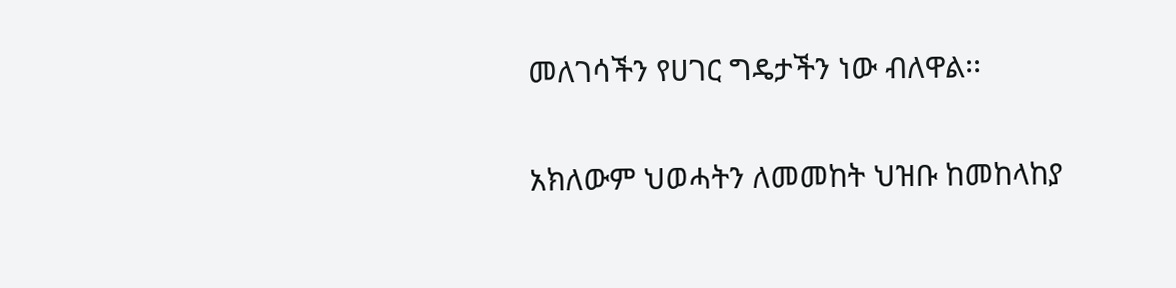መለገሳችን የሀገር ግዴታችን ነው ብለዋል፡፡

አክለውም ህወሓትን ለመመከት ህዝቡ ከመከላከያ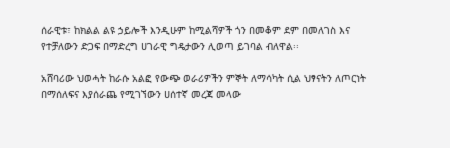ሰራዊቱ፣ ከክልል ልዩ ኃይሎች እንዲሁም ከሚልሻዎች ጎን በመቆም ደም በመለገስ እና  የተቻለውን ድጋፍ በማድረግ ሀገራዊ ግዴታውን ሊወጣ ይገባል ብለዋል፡፡

አሸባሪው ህወሓት ከራሱ አልፎ የውጭ ወራሪዎችን ምኞት ለማሳካት ሲል ህፃናትን ለጦርነት በማሰለፍና እያሰራጨ የሚገኘውን ሀሰተኛ መረጃ መላው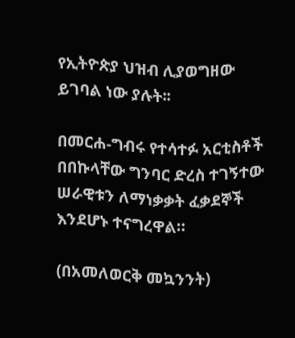የኢትዮጵያ ህዝብ ሊያወግዘው ይገባል ነው ያሉት፡፡

በመርሐ-ግብሩ የተሳተፉ አርቲስቶች በበኩላቸው ግንባር ድረስ ተገኝተው ሠራዊቱን ለማነቃቃት ፈቃደኞች እንደሆኑ ተናግረዋል።

(በአመለወርቅ መኳንንት)